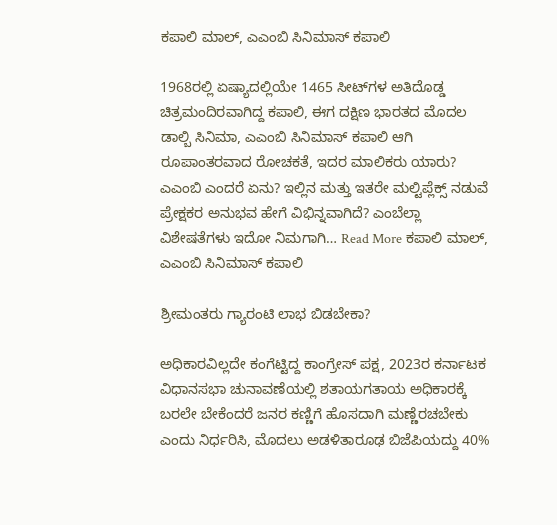ಕಪಾಲಿ ಮಾಲ್, ಎಎಂಬಿ ಸಿನಿಮಾಸ್ ಕಪಾಲಿ

1968ರಲ್ಲಿ ಏಷ್ಯಾದಲ್ಲಿಯೇ 1465 ಸೀಟ್‌ಗಳ ಅತಿದೊಡ್ಡ ಚಿತ್ರಮಂದಿರವಾಗಿದ್ದ ಕಪಾಲಿ, ಈಗ ದಕ್ಷಿಣ ಭಾರತದ ಮೊದಲ ಡಾಲ್ಬಿ ಸಿನಿಮಾ, ಎಎಂಬಿ ಸಿನಿಮಾಸ್ ಕಪಾಲಿ ಆಗಿ ರೂಪಾಂತರವಾದ ರೋಚಕತೆ, ಇದರ ಮಾಲಿಕರು ಯಾರು? ಎಎಂಬಿ ಎಂದರೆ ಏನು? ಇಲ್ಲಿನ ಮತ್ತು ಇತರೇ ಮಲ್ಟಿಪ್ಲೆಕ್ಸ್ ನಡುವೆ ಪ್ರೇಕ್ಷಕರ ಅನುಭವ ಹೇಗೆ ವಿಭಿನ್ನವಾಗಿದೆ? ಎಂಬೆಲ್ಲಾ ವಿಶೇಷತೆಗಳು ಇದೋ ನಿಮಗಾಗಿ… Read More ಕಪಾಲಿ ಮಾಲ್, ಎಎಂಬಿ ಸಿನಿಮಾಸ್ ಕಪಾಲಿ

ಶ್ರೀಮಂತರು ಗ್ಯಾರಂಟಿ ಲಾಭ ಬಿಡಬೇಕಾ?

ಅಧಿಕಾರವಿಲ್ಲದೇ ಕಂಗೆಟ್ಟಿದ್ದ ಕಾಂಗ್ರೇಸ್ ಪಕ್ಷ, 2023ರ ಕರ್ನಾಟಕ ವಿಧಾನಸಭಾ ಚುನಾವಣೆಯಲ್ಲಿ ಶತಾಯಗತಾಯ ಅಧಿಕಾರಕ್ಕೆ ಬರಲೇ ಬೇಕೆಂದರೆ ಜನರ ಕಣ್ಣಿಗೆ ಹೊಸದಾಗಿ ಮಣ್ಣೆರಚಬೇಕು ಎಂದು ನಿರ್ಧರಿಸಿ, ಮೊದಲು ಅಡಳಿತಾರೂಢ ಬಿಜೆಪಿಯದ್ದು 40%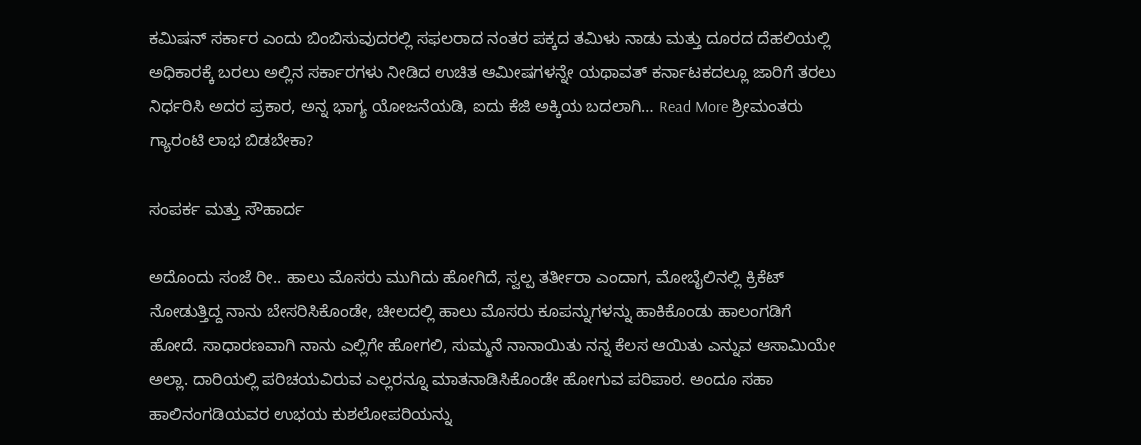ಕಮಿಷನ್ ಸರ್ಕಾರ ಎಂದು ಬಿಂಬಿಸುವುದರಲ್ಲಿ ಸಫಲರಾದ ನಂತರ ಪಕ್ಕದ ತಮಿಳು ನಾಡು ಮತ್ತು ದೂರದ ದೆಹಲಿಯಲ್ಲಿ ಅಧಿಕಾರಕ್ಕೆ ಬರಲು ಅಲ್ಲಿನ ಸರ್ಕಾರಗಳು ನೀಡಿದ ಉಚಿತ ಆಮೀಷಗಳನ್ನೇ ಯಥಾವತ್ ಕರ್ನಾಟಕದಲ್ಲೂ ಜಾರಿಗೆ ತರಲು ನಿರ್ಧರಿಸಿ ಅದರ ಪ್ರಕಾರ, ಅನ್ನ ಭಾಗ್ಯ ಯೋಜನೆಯಡಿ, ಐದು ಕೆಜಿ ಅಕ್ಕಿಯ ಬದಲಾಗಿ… Read More ಶ್ರೀಮಂತರು ಗ್ಯಾರಂಟಿ ಲಾಭ ಬಿಡಬೇಕಾ?

ಸಂಪರ್ಕ ಮತ್ತು ಸೌಹಾರ್ದ

ಅದೊಂದು ಸಂಜೆ ರೀ.. ಹಾಲು ಮೊಸರು ಮುಗಿದು ಹೋಗಿದೆ, ಸ್ವಲ್ಪ ತರ್ತೀರಾ ಎಂದಾಗ, ಮೋಬೈಲಿನಲ್ಲಿ ಕ್ರಿಕೆಟ್ ನೋಡುತ್ತಿದ್ದ ನಾನು ಬೇಸರಿಸಿಕೊಂಡೇ, ಚೀಲದಲ್ಲಿ ಹಾಲು ಮೊಸರು ಕೂಪನ್ನುಗಳನ್ನು ಹಾಕಿಕೊಂಡು ಹಾಲಂಗಡಿಗೆ ಹೋದೆ. ಸಾಧಾರಣವಾಗಿ ನಾನು ಎಲ್ಲಿಗೇ ಹೋಗಲಿ, ಸುಮ್ಮನೆ ನಾನಾಯಿತು ನನ್ನ ಕೆಲಸ ಆಯಿತು ಎನ್ನುವ ಆಸಾಮಿಯೇ ಅಲ್ಲಾ. ದಾರಿಯಲ್ಲಿ ಪರಿಚಯವಿರುವ ಎಲ್ಲರನ್ನೂ ಮಾತನಾಡಿಸಿಕೊಂಡೇ ಹೋಗುವ ಪರಿಪಾಠ. ಅಂದೂ ಸಹಾ ಹಾಲಿನಂಗಡಿಯವರ ಉಭಯ ಕುಶಲೋಪರಿಯನ್ನು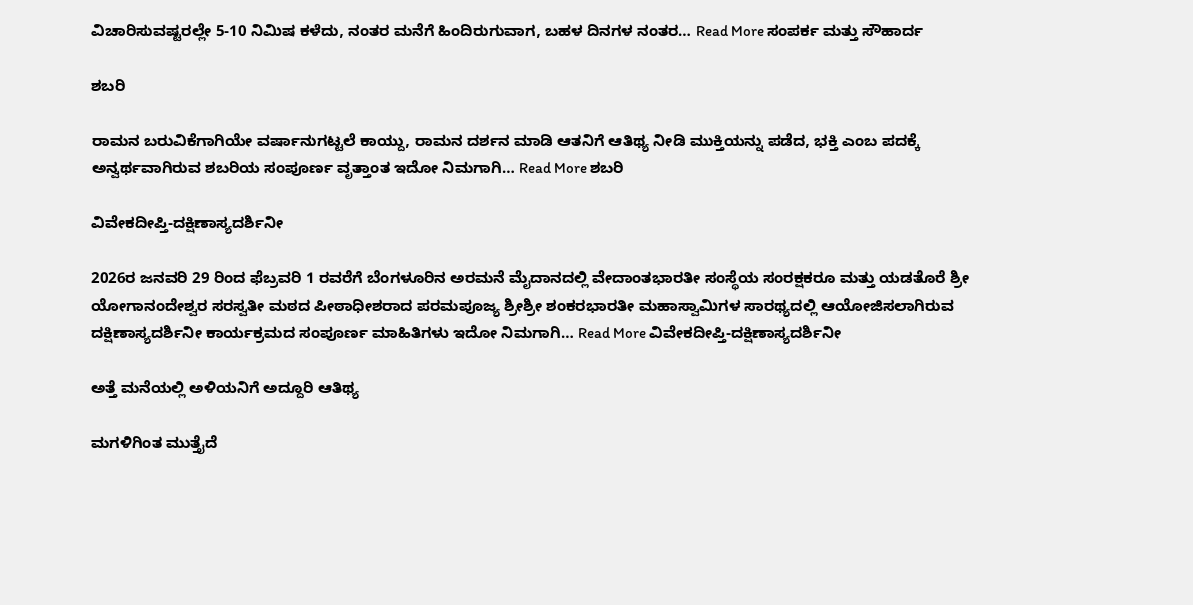ವಿಚಾರಿಸುವಷ್ಟರಲ್ಲೇ 5-10 ನಿಮಿಷ ಕಳೆದು, ನಂತರ ಮನೆಗೆ ಹಿಂದಿರುಗುವಾಗ, ಬಹಳ ದಿನಗಳ ನಂತರ… Read More ಸಂಪರ್ಕ ಮತ್ತು ಸೌಹಾರ್ದ

ಶಬರಿ

ರಾಮನ ಬರುವಿಕೆಗಾಗಿಯೇ ವರ್ಷಾನುಗಟ್ಟಲೆ ಕಾಯ್ದು, ರಾಮನ ದರ್ಶನ ಮಾಡಿ ಆತನಿಗೆ ಆತಿಥ್ಯ ನೀಡಿ ಮುಕ್ತಿಯನ್ನು ಪಡೆದ, ಭಕ್ತಿ ಎಂಬ ಪದಕ್ಕೆ ಅನ್ವರ್ಥವಾಗಿರುವ ಶಬರಿಯ ಸಂಪೂರ್ಣ ವೃತ್ತಾಂತ ಇದೋ ನಿಮಗಾಗಿ… Read More ಶಬರಿ

ವಿವೇಕದೀಪ್ತಿ-ದಕ್ಷಿಣಾಸ್ಯದರ್ಶಿನೀ

2026ರ ಜನವರಿ 29 ರಿಂದ ಫೆಬ್ರವರಿ 1 ರವರೆಗೆ ಬೆಂಗಳೂರಿನ ಅರಮನೆ ಮೈದಾನದಲ್ಲಿ ವೇದಾಂತಭಾರತೀ ಸಂಸ್ಥೆಯ ಸಂರಕ್ಷಕರೂ ಮತ್ತು ಯಡತೊರೆ ಶ್ರೀ ಯೋಗಾನಂದೇಶ್ವರ ಸರಸ್ವತೀ ಮಠದ ಪೀಠಾಧೀಶರಾದ ಪರಮಪೂಜ್ಯ ಶ್ರೀಶ್ರೀ ಶಂಕರಭಾರತೀ ಮಹಾಸ್ವಾಮಿಗಳ ಸಾರಥ್ಯದಲ್ಲಿ ಆಯೋಜಿಸಲಾಗಿರುವ ದಕ್ಷಿಣಾಸ್ಯದರ್ಶಿನೀ ಕಾರ್ಯಕ್ರಮದ ಸಂಪೂರ್ಣ ಮಾಹಿತಿಗಳು ಇದೋ ನಿಮಗಾಗಿ… Read More ವಿವೇಕದೀಪ್ತಿ-ದಕ್ಷಿಣಾಸ್ಯದರ್ಶಿನೀ

ಅತ್ತೆ ಮನೆಯಲ್ಲಿ ಅಳಿಯನಿಗೆ ಅದ್ದೂರಿ ಆತಿಥ್ಯ

ಮಗಳಿಗಿಂತ ಮುತ್ತೈದೆ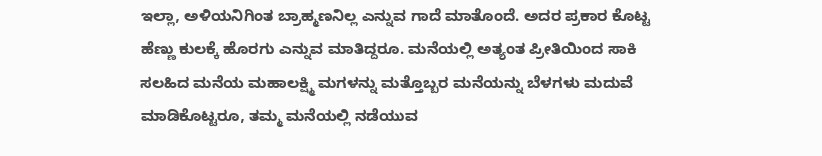ಇಲ್ಲಾ‍, ಅಳಿಯನಿಗಿಂತ ಬ್ರಾಹ್ಮಣನಿಲ್ಲ ಎನ್ನುವ ಗಾದೆ ಮಾತೊಂದೆ. ಅದರ ಪ್ರಕಾರ ಕೊಟ್ಟ ಹೆಣ್ಣು ಕುಲಕ್ಕೆ ಹೊರಗು ಎನ್ನುವ ಮಾತಿದ್ದರೂ. ಮನೆಯಲ್ಲಿ ಅತ್ಯಂತ ಪ್ರೀತಿಯಿಂದ ಸಾಕಿ ಸಲಹಿದ ಮನೆಯ ಮಹಾಲಕ್ಷ್ಮಿ ಮಗಳನ್ನು ಮತ್ತೊಬ್ಬರ ಮನೆಯನ್ನು ಬೆಳಗಳು ಮದುವೆ ಮಾಡಿಕೊಟ್ಟರೂ, ತಮ್ಮ ಮನೆಯಲ್ಲಿ ನಡೆಯುವ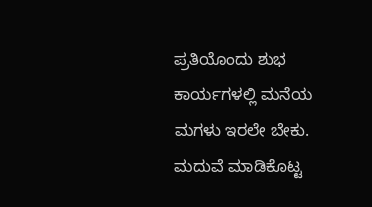ಪ್ರತಿಯೊಂದು ಶುಭ ಕಾರ್ಯಗಳಲ್ಲಿ ಮನೆಯ ಮಗಳು ಇರಲೇ ಬೇಕು. ಮದುವೆ ಮಾಡಿಕೊಟ್ಟ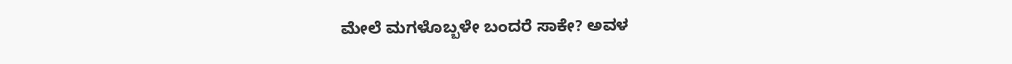ಮೇಲೆ ಮಗಳೊಬ್ಬಳೇ ಬಂದರೆ ಸಾಕೇ? ಅವಳ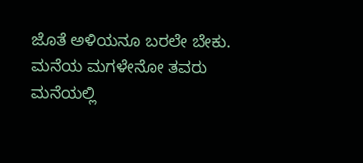ಜೊತೆ ಅಳಿಯನೂ ಬರಲೇ ಬೇಕು. ಮನೆಯ ಮಗಳೇನೋ ತವರು ಮನೆಯಲ್ಲಿ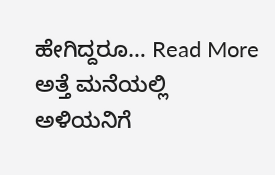ಹೇಗಿದ್ದರೂ… Read More ಅತ್ತೆ ಮನೆಯಲ್ಲಿ ಅಳಿಯನಿಗೆ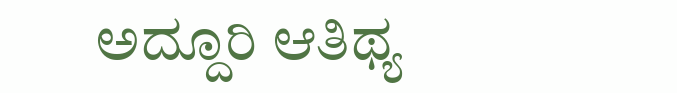ಅದ್ದೂರಿ ಆತಿಥ್ಯ